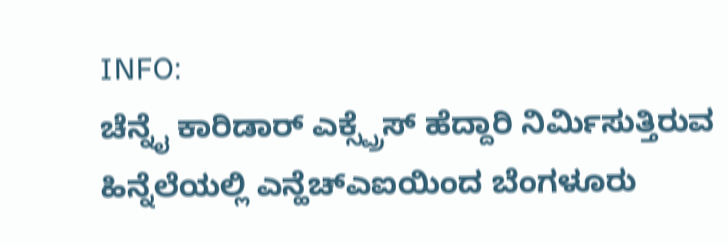INFO:
ಚೆನ್ನೈ ಕಾರಿಡಾರ್ ಎಕ್ಸ್ಪ್ರೆಸ್ ಹೆದ್ದಾರಿ ನಿರ್ಮಿಸುತ್ತಿರುವ ಹಿನ್ನೆಲೆಯಲ್ಲಿ ಎನ್ಹೆಚ್ಎಐಯಿಂದ ಬೆಂಗಳೂರು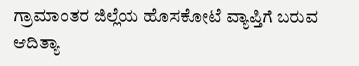ಗ್ರಾಮಾಂತರ ಜಿಲ್ಲೆಯ ಹೊಸಕೋಟೆ ವ್ಯಾಪ್ತಿಗೆ ಬರುವ ಆದಿತ್ಯಾ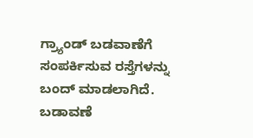ಗ್ರ್ಯಾಂಡ್ ಬಡವಾಣೆಗೆ ಸಂಪರ್ಕಿಸುವ ರಸ್ತೆಗಳನ್ನು ಬಂದ್ ಮಾಡಲಾಗಿದೆ.
ಬಡಾವಣೆ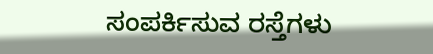ಸಂಪರ್ಕಿಸುವ ರಸ್ತೆಗಳು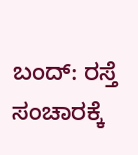ಬಂದ್: ರಸ್ತೆ ಸಂಚಾರಕ್ಕೆ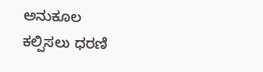ಅನುಕೂಲ ಕಲ್ಪಿಸಲು ಧರಣಿ